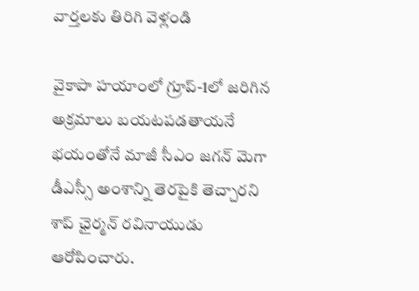వార్తలకు తిరిగి వెళ్లండి

వైకాపా హయాంలో గ్రూప్-1లో జరిగిన అక్రమాలు బయటపడతాయనే భయంతోనే మాజీ సీఎం జగన్ మెగా డీఎస్సీ అంశాన్ని తెరపైకి తెచ్చారని శాప్ ఛైర్మన్ రవినాయుడు ఆరోపించారు.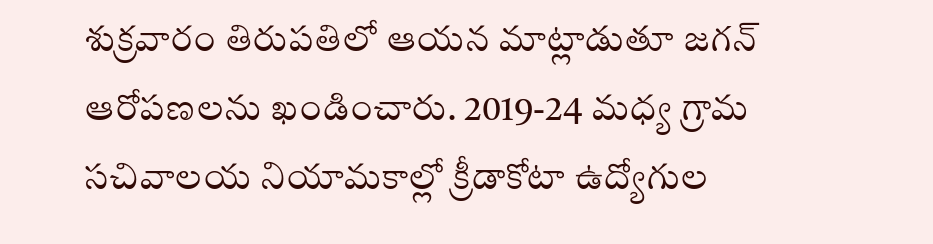శుక్రవారం తిరుపతిలో ఆయన మాట్లాడుతూ జగన్ ఆరోపణలను ఖండించారు. 2019-24 మధ్య గ్రామ సచివాలయ నియామకాల్లో క్రీడాకోటా ఉద్యోగుల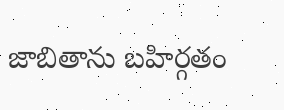జాబితాను బహిర్గతం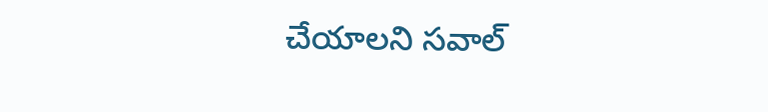చేయాలని సవాల్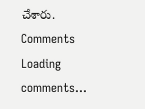చేశారు.
Comments
Loading comments...